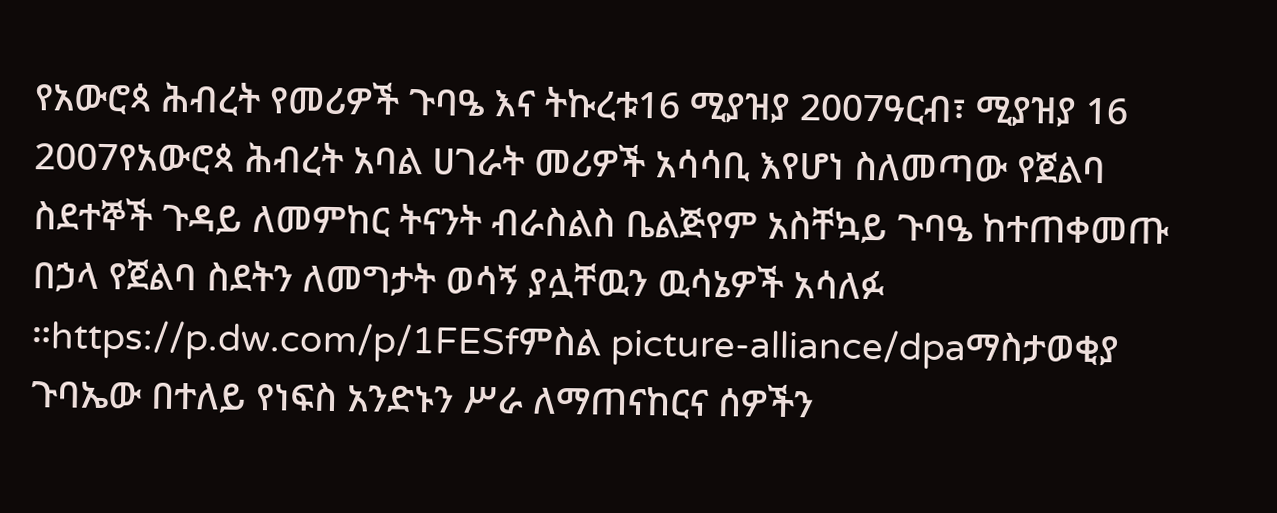የአውሮጳ ሕብረት የመሪዎች ጉባዔ እና ትኩረቱ16 ሚያዝያ 2007ዓርብ፣ ሚያዝያ 16 2007የአውሮጳ ሕብረት አባል ሀገራት መሪዎች አሳሳቢ እየሆነ ስለመጣው የጀልባ ስደተኞች ጉዳይ ለመምከር ትናንት ብራስልስ ቤልጅየም አስቸኳይ ጉባዔ ከተጠቀመጡ በኃላ የጀልባ ስደትን ለመግታት ወሳኝ ያሏቸዉን ዉሳኔዎች አሳለፉ ።https://p.dw.com/p/1FESfምስል picture-alliance/dpaማስታወቂያ ጉባኤው በተለይ የነፍስ አንድኑን ሥራ ለማጠናከርና ሰዎችን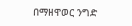በማዘዋወር ንግድ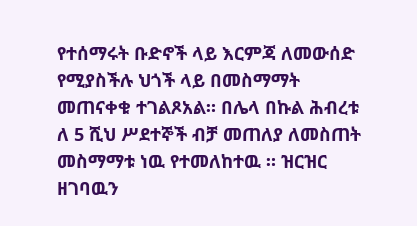የተሰማሩት ቡድኖች ላይ እርምጃ ለመውሰድ የሚያስችሉ ህጎች ላይ በመስማማት መጠናቀቁ ተገልጾአል። በሌላ በኩል ሕብረቱ ለ 5 ሺህ ሥደተኞች ብቻ መጠለያ ለመስጠት መስማማቱ ነዉ የተመለከተዉ ። ዝርዝር ዘገባዉን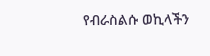የብራስልሱ ወኪላችን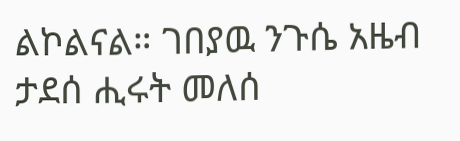ልኮልናል። ገበያዉ ንጉሴ አዜብ ታደሰ ሒሩት መለሰ